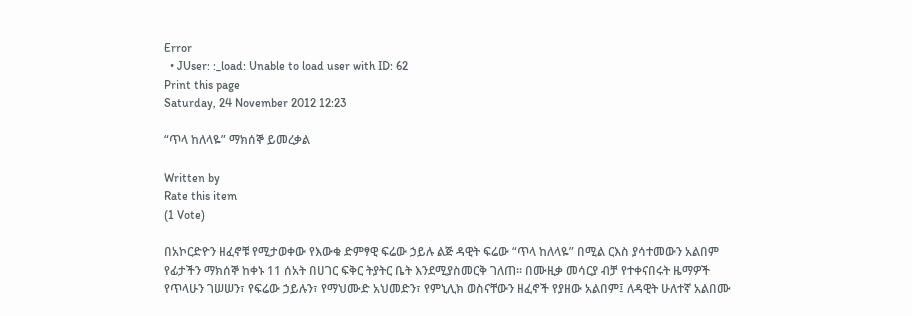Error
  • JUser: :_load: Unable to load user with ID: 62
Print this page
Saturday, 24 November 2012 12:23

“ጥላ ከለላዬ” ማክሰኞ ይመረቃል

Written by
Rate this item
(1 Vote)

በአኮርድዮን ዘፈኖቹ የሚታወቀው የእውቁ ድምፃዊ ፍሬው ኃይሉ ልጅ ዳዊት ፍሬው “ጥላ ከለላዬ” በሚል ርእስ ያሳተመውን አልበም የፊታችን ማክሰኞ ከቀኑ 11 ሰአት በሀገር ፍቅር ትያትር ቤት እንደሚያስመርቅ ገለጠ፡፡ በሙዚቃ መሳርያ ብቻ የተቀናበሩት ዜማዎች የጥላሁን ገሠሠን፣ የፍሬው ኃይሉን፣ የማህሙድ አህመድን፣ የምኒሊክ ወስናቸውን ዘፈኖች የያዘው አልበም፤ ለዳዊት ሁለተኛ አልበሙ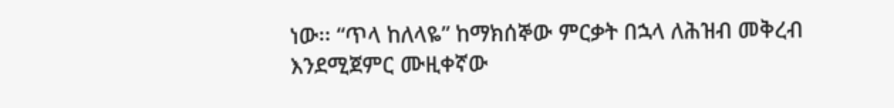ነው፡፡ “ጥላ ከለላዬ” ከማክሰኞው ምርቃት በኋላ ለሕዝብ መቅረብ እንደሚጀምር ሙዚቀኛው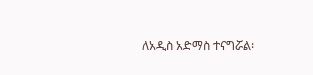ለአዲስ አድማስ ተናግሯል፡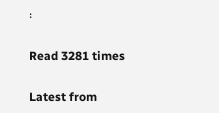፡

Read 3281 times

Latest from